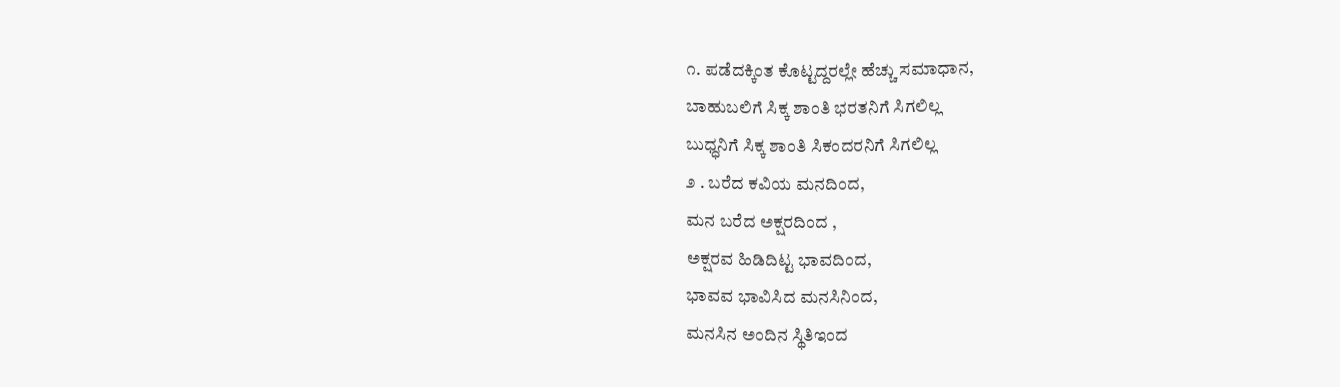೧. ಪಡೆದಕ್ಕಿಂತ ಕೊಟ್ಟದ್ದರಲ್ಲೇ ಹೆಚ್ಚು ಸಮಾಧಾನ,
ಬಾಹುಬಲಿಗೆ ಸಿಕ್ಕ ಶಾಂತಿ ಭರತನಿಗೆ ಸಿಗಲಿಲ್ಲ
ಬುಧ್ಧನಿಗೆ ಸಿಕ್ಕ ಶಾಂತಿ ಸಿಕಂದರನಿಗೆ ಸಿಗಲಿಲ್ಲ
೨ . ಬರೆದ ಕವಿಯ ಮನದಿಂದ,
ಮನ ಬರೆದ ಅಕ್ಷರದಿಂದ ,
ಅಕ್ಷರವ ಹಿಡಿದಿಟ್ಟ ಭಾವದಿಂದ,
ಭಾವವ ಭಾವಿಸಿದ ಮನಸಿನಿಂದ,
ಮನಸಿನ ಅಂದಿನ ಸ್ಥಿತಿಇಂದ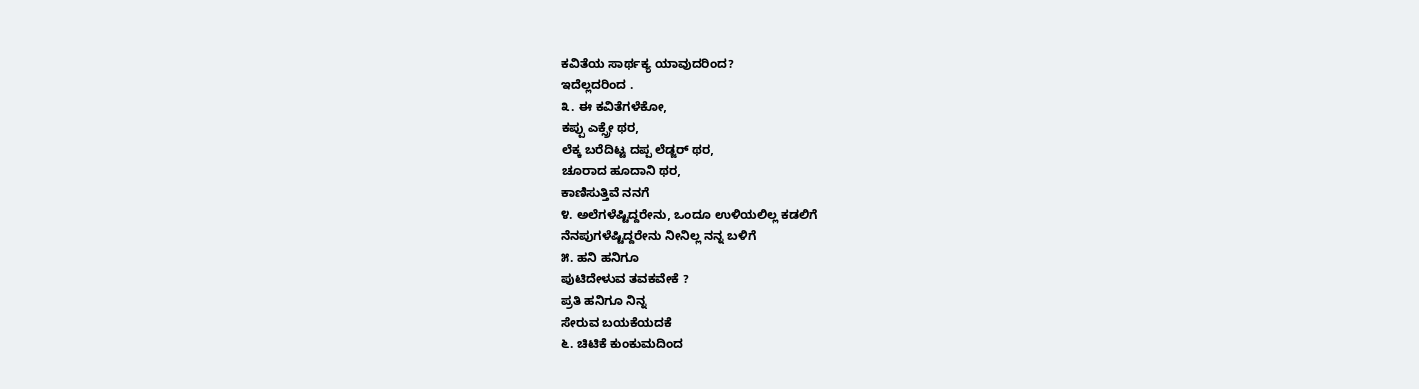ಕವಿತೆಯ ಸಾರ್ಥಕ್ಯ ಯಾವುದರಿಂದ?
ಇದೆಲ್ಲದರಿಂದ .
೩. ಈ ಕವಿತೆಗಳೆಕೋ,
ಕಪ್ಪು ಎಕ್ಸ್ರೇ ಥರ,
ಲೆಕ್ಕ ಬರೆದಿಟ್ಟ ದಪ್ಪ ಲೆಡ್ಜರ್ ಥರ,
ಚೂರಾದ ಹೂದಾನಿ ಥರ,
ಕಾಣಿಸುತ್ತಿವೆ ನನಗೆ
೪. ಅಲೆಗಳೆಷ್ಟಿದ್ದರೇನು, ಒಂದೂ ಉಳಿಯಲಿಲ್ಲ ಕಡಲಿಗೆ
ನೆನಪುಗಳೆಷ್ಟಿದ್ದರೇನು ನೀನಿಲ್ಲ ನನ್ನ ಬಳಿಗೆ
೫. ಹನಿ ಹನಿಗೂ
ಪುಟಿದೇಳುವ ತವಕವೇಕೆ ?
ಪ್ರತಿ ಹನಿಗೂ ನಿನ್ನ
ಸೇರುವ ಬಯಕೆಯದಕೆ
೬. ಚಿಟಿಕೆ ಕುಂಕುಮದಿಂದ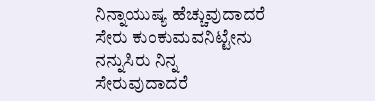ನಿನ್ನಾಯುಷ್ಯ ಹೆಚ್ಚುವುದಾದರೆ
ಸೇರು ಕುಂಕುಮವನಿಟ್ಟೇನು
ನನ್ನುಸಿರು ನಿನ್ನ ಸೇರುವುದಾದರೆ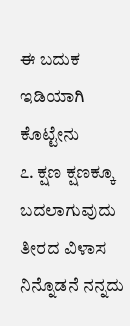ಈ ಬದುಕ ಇಡಿಯಾಗಿ ಕೊಟ್ಟೇನು
೭. ಕ್ಷಣ ಕ್ಷಣಕ್ಕೂ ಬದಲಾಗುವುದು
ತೀರದ ವಿಳಾಸ
ನಿನ್ನೊಡನೆ ನನ್ನದು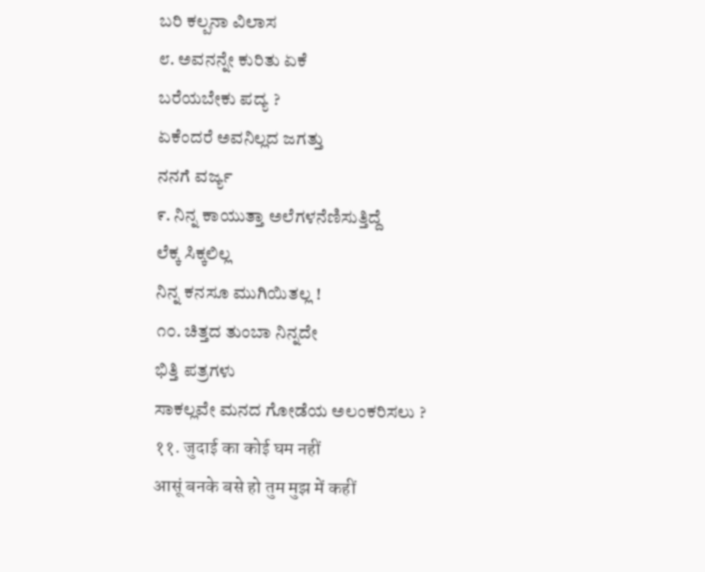ಬರಿ ಕಲ್ಪನಾ ವಿಲಾಸ
೮. ಅವನನ್ನೇ ಕುರಿತು ಏಕೆ
ಬರೆಯಬೇಕು ಪದ್ಯ ?
ಏಕೆಂದರೆ ಅವನಿಲ್ಲದ ಜಗತ್ತು
ನನಗೆ ವರ್ಜ್ಯ
೯. ನಿನ್ನ ಕಾಯುತ್ತಾ ಅಲೆಗಳನೆಣಿಸುತ್ತಿದ್ದೆ
ಲೆಕ್ಕ ಸಿಕ್ಕಲಿಲ್ಲ
ನಿನ್ನ ಕನಸೂ ಮುಗಿಯಿತಲ್ಲ !
೧೦. ಚಿತ್ತದ ತುಂಬಾ ನಿನ್ನದೇ
ಭಿತ್ತಿ ಪತ್ರಗಳು
ಸಾಕಲ್ಲವೇ ಮನದ ಗೋಡೆಯ ಅಲಂಕರಿಸಲು ?
११. जुदाई का कोई घम नहीं
आसूं बनके बसे हो तुम मुझ में कहीं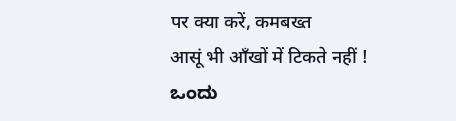पर क्या करें, कमबख्त
आसूं भी आँखों में टिकते नहीं !
ಒಂದು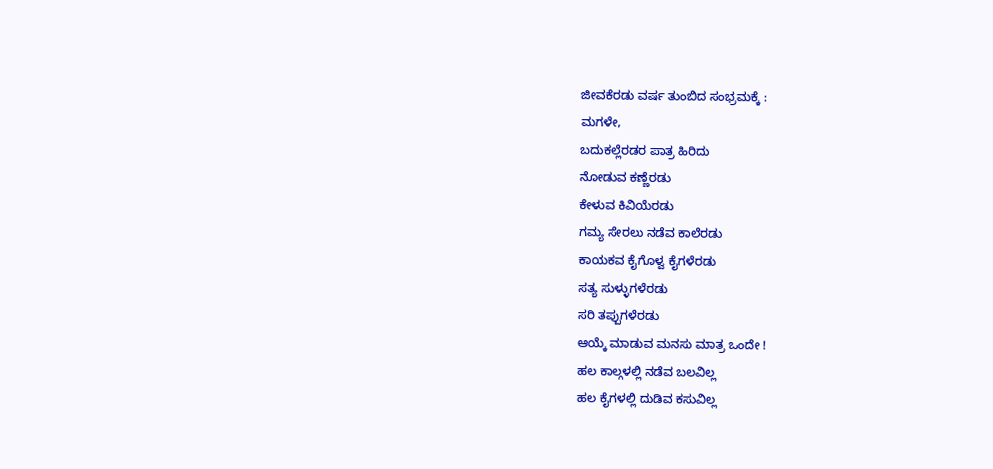ಜೀವಕೆರಡು ವರ್ಷ ತುಂಬಿದ ಸಂಭ್ರಮಕ್ಕೆ :
ಮಗಳೇ,
ಬದುಕಲ್ಲೆರಡರ ಪಾತ್ರ ಹಿರಿದು
ನೋಡುವ ಕಣ್ಣೆರಡು
ಕೇಳುವ ಕಿವಿಯೆರಡು
ಗಮ್ಯ ಸೇರಲು ನಡೆವ ಕಾಲೆರಡು
ಕಾಯಕವ ಕೈಗೊಳ್ವ ಕೈಗಳೆರಡು
ಸತ್ಯ ಸುಳ್ಳುಗಳೆರಡು
ಸರಿ ತಪ್ಪುಗಳೆರಡು
ಆಯ್ಕೆ ಮಾಡುವ ಮನಸು ಮಾತ್ರ ಒಂದೇ !
ಹಲ ಕಾಲ್ಗಳಲ್ಲಿ ನಡೆವ ಬಲವಿಲ್ಲ
ಹಲ ಕೈಗಳಲ್ಲಿ ದುಡಿವ ಕಸುವಿಲ್ಲ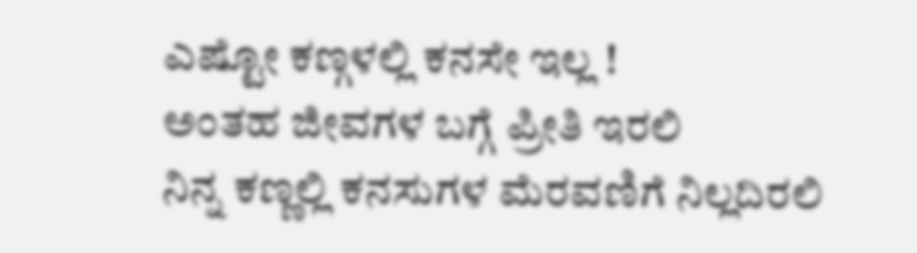ಎಷ್ಟೋ ಕಣ್ಗಳಲ್ಲಿ ಕನಸೇ ಇಲ್ಲ !
ಅಂತಹ ಜೀವಗಳ ಬಗ್ಗೆ ಪ್ರೀತಿ ಇರಲಿ
ನಿನ್ನ ಕಣ್ಣಲ್ಲಿ ಕನಸುಗಳ ಮೆರವಣಿಗೆ ನಿಲ್ಲದಿರಲಿ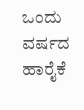ಒಂದು ವರ್ಷದ
ಹಾರೈಕೆ